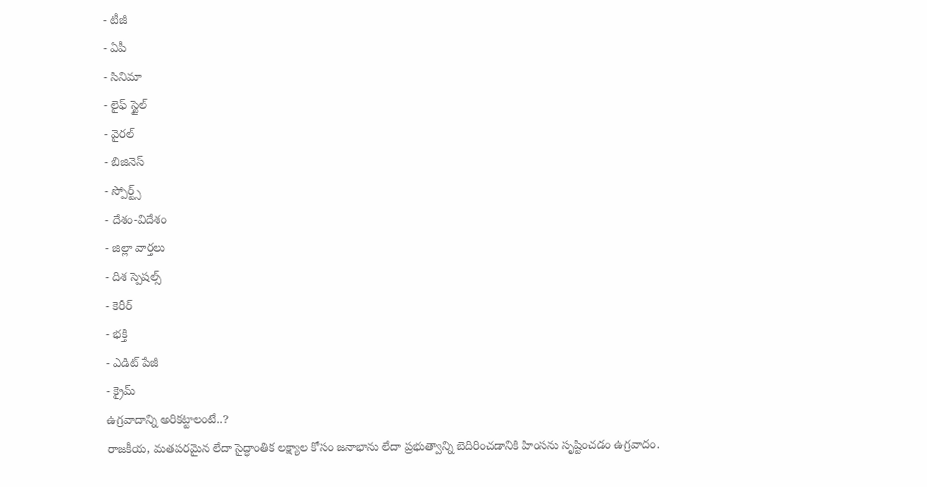- టీజీ
- ఏపీ
- సినిమా
- లైఫ్ స్టైల్
- వైరల్
- బిజినెస్
- స్పోర్ట్స్
- దేశం-విదేశం
- జిల్లా వార్తలు
- దిశ స్పెషల్స్
- కెరీర్
- భక్తి
- ఎడిట్ పేజీ
- క్రైమ్
ఉగ్రవాదాన్ని అరికట్టాలంటే..?
రాజకీయ, మతపరమైన లేదా సైద్ధాంతిక లక్ష్యాల కోసం జనాభాను లేదా ప్రభుత్వాన్ని బెదిరించడానికి హింసను సృష్టించడం ఉగ్రవాదం.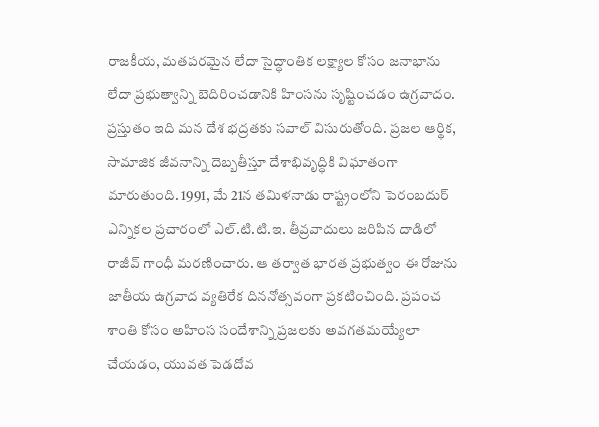రాజకీయ, మతపరమైన లేదా సైద్ధాంతిక లక్ష్యాల కోసం జనాభాను లేదా ప్రభుత్వాన్ని బెదిరించడానికి హింసను సృష్టించడం ఉగ్రవాదం. ప్రస్తుతం ఇది మన దేశ భద్రతకు సవాల్ విసురుతోంది. ప్రజల ఆర్థిక, సామాజిక జీవనాన్ని దెబ్బతీస్తూ దేశాభివృద్ధికి విఘాతంగా మారుతుంది. 1991, మే 21న తమిళనాడు రాష్ట్రంలోని పెరంబదుర్ ఎన్నికల ప్రచారంలో ఎల్.టి.టి.ఇ. తీవ్రవాదులు జరిపిన దాడిలో రాజీవ్ గాంధీ మరణించారు. ఆ తర్వాత భారత ప్రభుత్వం ఈ రోజును జాతీయ ఉగ్రవాద వ్యతిరేక దిననోత్సవంగా ప్రకటించింది. ప్రపంచ శాంతి కోసం అహింస సందేశాన్ని ప్రజలకు అవగతమయ్యేలా చేయడం, యువత పెడదోవ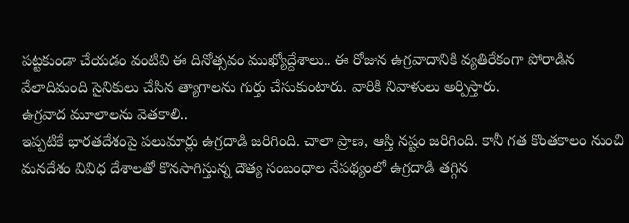పట్టకుండా చేయడం వంటివి ఈ దినోత్సవం ముఖ్యోద్దేశాలు.. ఈ రోజున ఉగ్రవాదానికి వ్యతిరేకంగా పోరాడిన వేలాదిమంది సైనికులు చేసిన త్యాగాలను గుర్తు చేసుకుంటారు. వారికి నివాళులు అర్పిస్తారు.
ఉగ్రవాద మూలాలను వెతకాలి..
ఇప్పటికే భారతదేశంపై పలుమార్లు ఉగ్రదాడి జరిగింది. చాలా ప్రాణ, ఆస్తి నష్టం జరిగింది. కానీ గత కొంతకాలం నుంచి మనదేశం వివిధ దేశాలతో కొనసాగిస్తున్న దౌత్య సంబంధాల నేపథ్యంలో ఉగ్రదాడి తగ్గిన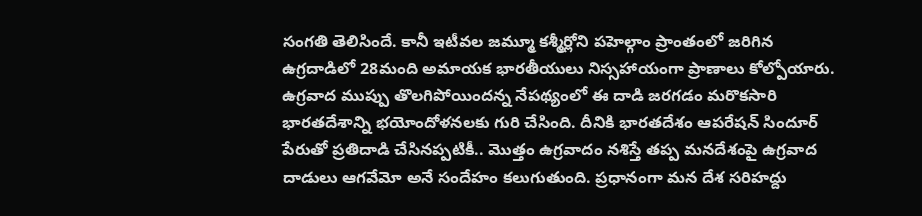సంగతి తెలిసిందే. కానీ ఇటీవల జమ్మూ కశ్మీర్లోని పహెల్గాం ప్రాంతంలో జరిగిన ఉగ్రదాడిలో 28మంది అమాయక భారతీయులు నిస్సహాయంగా ప్రాణాలు కోల్పోయారు. ఉగ్రవాద ముప్పు తొలగిపోయిందన్న నేపథ్యంలో ఈ దాడి జరగడం మరొకసారి భారతదేశాన్ని భయోందోళనలకు గురి చేసింది. దీనికి భారతదేశం ఆపరేషన్ సిందూర్ పేరుతో ప్రతిదాడి చేసినప్పటికీ.. మొత్తం ఉగ్రవాదం నశిస్తే తప్ప మనదేశంపై ఉగ్రవాద దాడులు ఆగవేమో అనే సందేహం కలుగుతుంది. ప్రధానంగా మన దేశ సరిహద్దు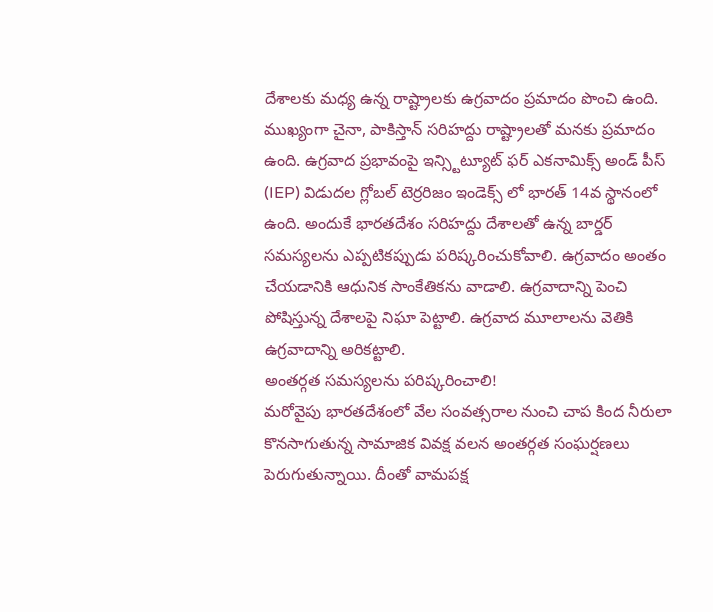దేశాలకు మధ్య ఉన్న రాష్ట్రాలకు ఉగ్రవాదం ప్రమాదం పొంచి ఉంది. ముఖ్యంగా చైనా, పాకిస్తాన్ సరిహద్దు రాష్ట్రాలతో మనకు ప్రమాదం ఉంది. ఉగ్రవాద ప్రభావంపై ఇన్స్టిట్యూట్ ఫర్ ఎకనామిక్స్ అండ్ పీస్ (IEP) విడుదల గ్లోబల్ టెర్రరిజం ఇండెక్స్ లో భారత్ 14వ స్థానంలో ఉంది. అందుకే భారతదేశం సరిహద్దు దేశాలతో ఉన్న బార్డర్ సమస్యలను ఎప్పటికప్పుడు పరిష్కరించుకోవాలి. ఉగ్రవాదం అంతం చేయడానికి ఆధునిక సాంకేతికను వాడాలి. ఉగ్రవాదాన్ని పెంచి పోషిస్తున్న దేశాలపై నిఘా పెట్టాలి. ఉగ్రవాద మూలాలను వెతికి ఉగ్రవాదాన్ని అరికట్టాలి.
అంతర్గత సమస్యలను పరిష్కరించాలి!
మరోవైపు భారతదేశంలో వేల సంవత్సరాల నుంచి చాప కింద నీరులా కొనసాగుతున్న సామాజిక వివక్ష వలన అంతర్గత సంఘర్షణలు పెరుగుతున్నాయి. దీంతో వామపక్ష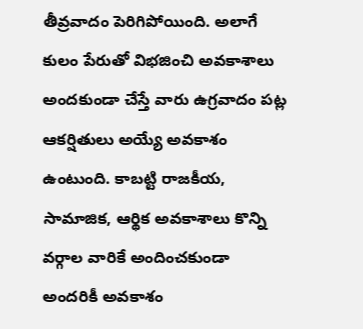తీవ్రవాదం పెరిగిపోయింది. అలాగే కులం పేరుతో విభజించి అవకాశాలు అందకుండా చేస్తే వారు ఉగ్రవాదం పట్ల ఆకర్షితులు అయ్యే అవకాశం ఉంటుంది. కాబట్టి రాజకీయ, సామాజిక, ఆర్థిక అవకాశాలు కొన్ని వర్గాల వారికే అందించకుండా అందరికీ అవకాశం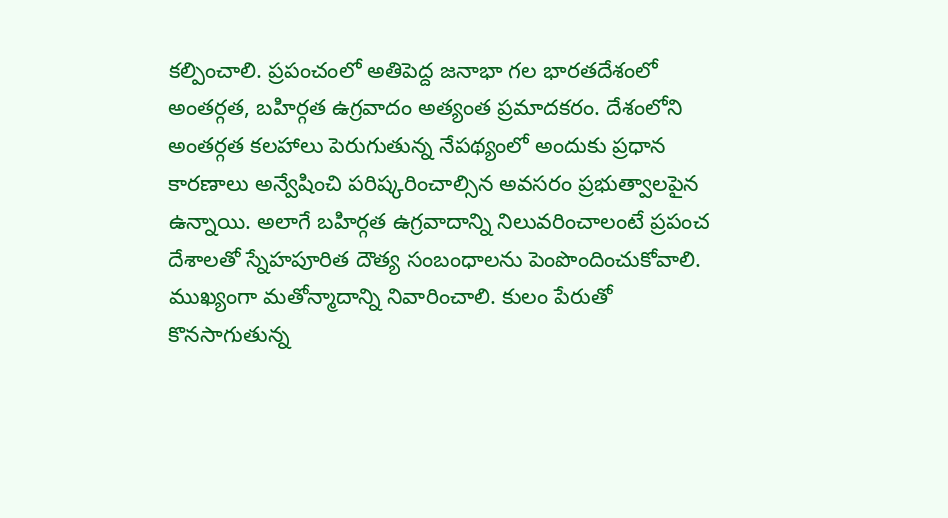కల్పించాలి. ప్రపంచంలో అతిపెద్ద జనాభా గల భారతదేశంలో అంతర్గత, బహిర్గత ఉగ్రవాదం అత్యంత ప్రమాదకరం. దేశంలోని అంతర్గత కలహాలు పెరుగుతున్న నేపథ్యంలో అందుకు ప్రధాన కారణాలు అన్వేషించి పరిష్కరించాల్సిన అవసరం ప్రభుత్వాలపైన ఉన్నాయి. అలాగే బహిర్గత ఉగ్రవాదాన్ని నిలువరించాలంటే ప్రపంచ దేశాలతో స్నేహపూరిత దౌత్య సంబంధాలను పెంపొందించుకోవాలి. ముఖ్యంగా మతోన్మాదాన్ని నివారించాలి. కులం పేరుతో కొనసాగుతున్న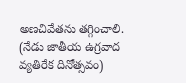అణచివేతను తగ్గించాలి.
(నేడు జాతీయ ఉగ్రవాద వ్యతిరేక దినోత్సవం)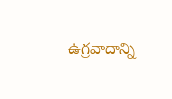ఉగ్రవాదాన్ని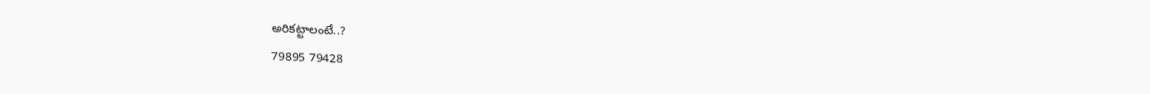అరికట్టాలంటే..?
79895 79428